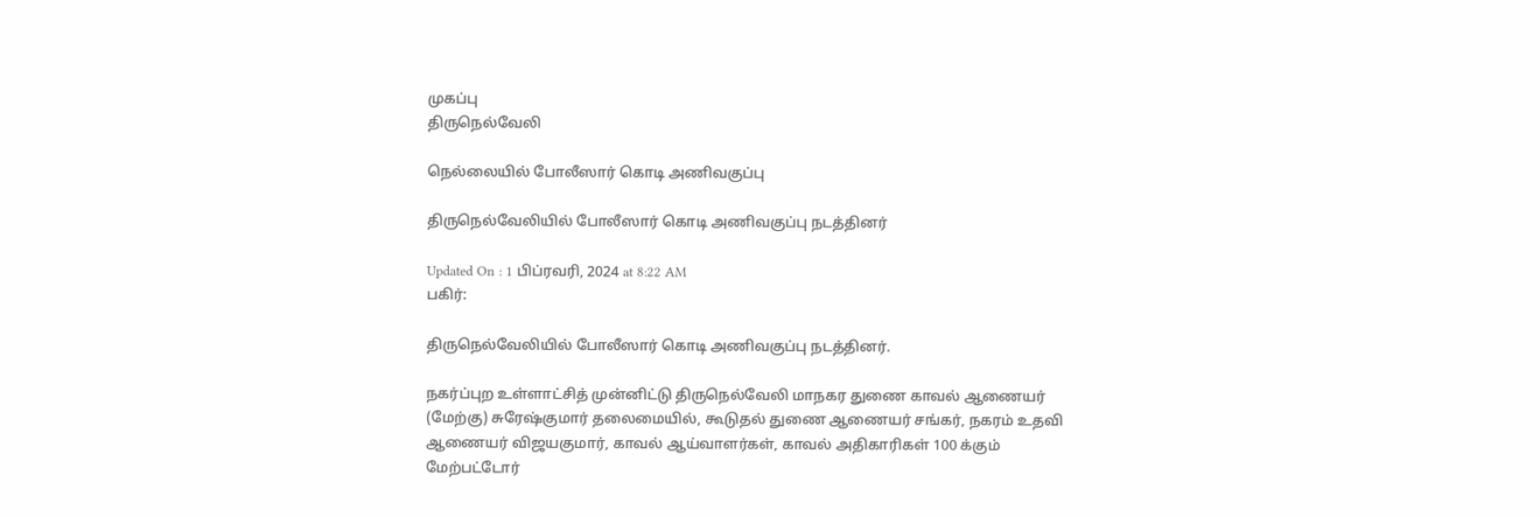முகப்பு
திருநெல்வேலி

நெல்லையில் போலீஸார் கொடி அணிவகுப்பு

திருநெல்வேலியில் போலீஸார் கொடி அணிவகுப்பு நடத்தினர்

Updated On : 1 பிப்ரவரி, 2024 at 8:22 AM
பகிர்:

திருநெல்வேலியில் போலீஸார் கொடி அணிவகுப்பு நடத்தினர்.

நகர்ப்புற உள்ளாட்சித் முன்னிட்டு திருநெல்வேலி மாநகர துணை காவல் ஆணையர் (மேற்கு) சுரேஷ்குமார் தலைமையில், கூடுதல் துணை ஆணையர் சங்கர், நகரம் உதவி ஆணையர் விஜயகுமார், காவல் ஆய்வாளர்கள், காவல் அதிகாரிகள் 100 க்கும் மேற்பட்டோர்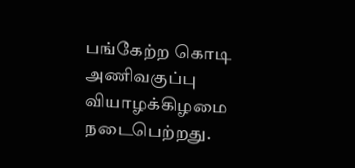பங்கேற்ற கொடி அணிவகுப்பு வியாழக்கிழமை நடைபெற்றது.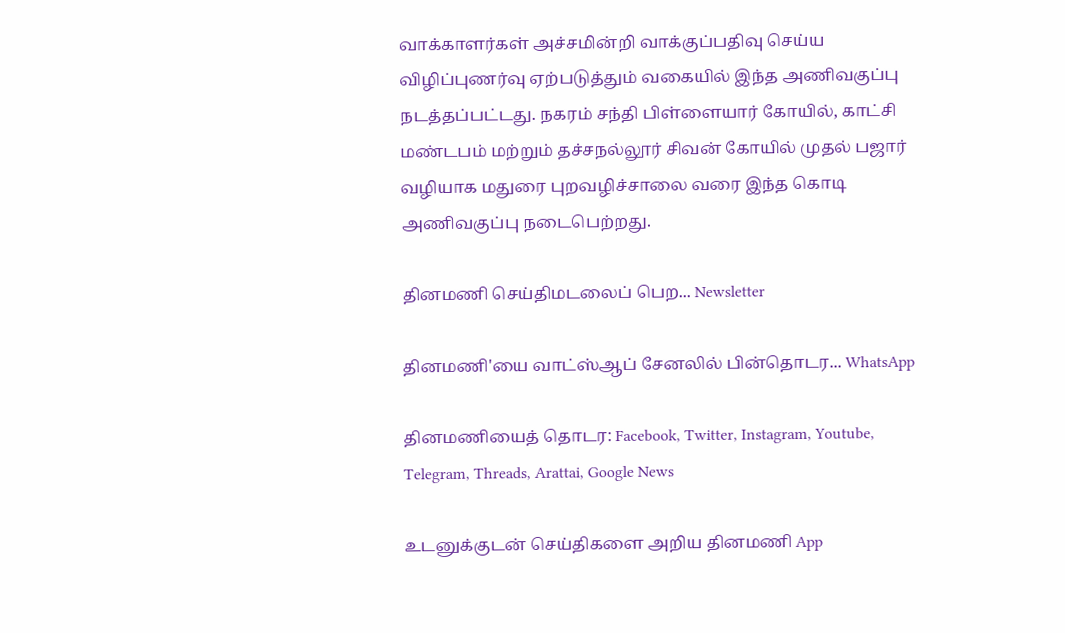வாக்காளர்கள் அச்சமின்றி வாக்குப்பதிவு செய்ய விழிப்புணர்வு ஏற்படுத்தும் வகையில் இந்த அணிவகுப்பு நடத்தப்பட்டது. நகரம் சந்தி பிள்ளையார் கோயில், காட்சி மண்டபம் மற்றும் தச்சநல்லூர் சிவன் கோயில் முதல் பஜார் வழியாக மதுரை புறவழிச்சாலை வரை இந்த கொடி அணிவகுப்பு நடைபெற்றது.

தினமணி செய்திமடலைப் பெற... Newsletter

தினமணி'யை வாட்ஸ்ஆப் சேனலில் பின்தொடர... WhatsApp

தினமணியைத் தொடர: Facebook, Twitter, Instagram, Youtube, Telegram, Threads, Arattai, Google News

உடனுக்குடன் செய்திகளை அறிய தினமணி App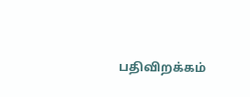பதிவிறக்கம்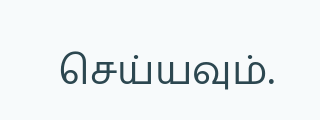செய்யவும்.